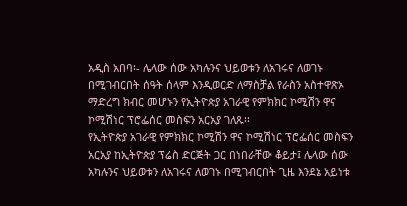አዲስ አበባ፡- ሌላው ሰው አካሉንና ህይወቱን ለአገሩና ለወገኑ በሚገብርበት ሰዓት ሰላም እንዲወርድ ለማስቻል የራስን አስተዋጽኦ ማድረግ ክብር መሆኑን የኢትዮጵያ አገራዊ የምክክር ኮሚሽን ዋና ኮሚሽነር ፕሮፌሰር መስፍን አርአያ ገለጹ፡፡
የኢትዮጵያ አገራዊ የምክክር ኮሚሽን ዋና ኮሚሽነር ፕሮፌሰር መስፍን አርአያ ከኢትዮጵያ ፕሬስ ድርጅት ጋር በነበራቸው ቆይታ፤ ሌላው ሰው አካሉንና ህይወቱን ለአገሩና ለወገኑ በሚገብርበት ጊዜ እንደኔ አይነቱ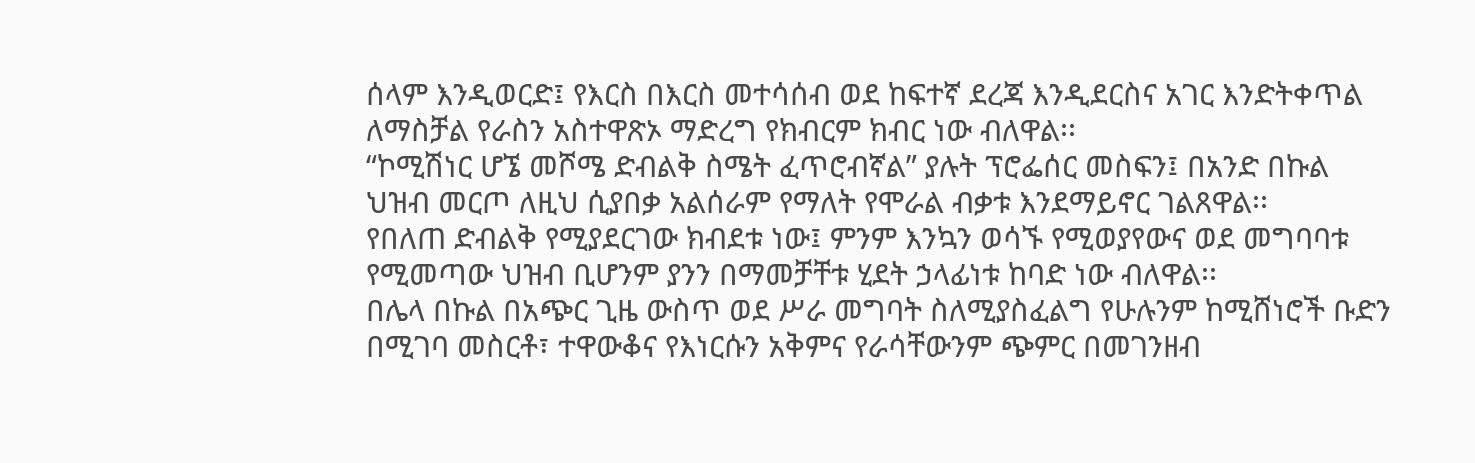ሰላም እንዲወርድ፤ የእርስ በእርስ መተሳሰብ ወደ ከፍተኛ ደረጃ እንዲደርስና አገር እንድትቀጥል ለማስቻል የራስን አስተዋጽኦ ማድረግ የክብርም ክብር ነው ብለዋል፡፡
“ኮሚሽነር ሆኜ መሾሜ ድብልቅ ስሜት ፈጥሮብኛል” ያሉት ፕሮፌሰር መስፍን፤ በአንድ በኩል ህዝብ መርጦ ለዚህ ሲያበቃ አልሰራም የማለት የሞራል ብቃቱ እንደማይኖር ገልጸዋል፡፡
የበለጠ ድብልቅ የሚያደርገው ክብደቱ ነው፤ ምንም እንኳን ወሳኙ የሚወያየውና ወደ መግባባቱ የሚመጣው ህዝብ ቢሆንም ያንን በማመቻቸቱ ሂደት ኃላፊነቱ ከባድ ነው ብለዋል፡፡
በሌላ በኩል በአጭር ጊዜ ውስጥ ወደ ሥራ መግባት ስለሚያስፈልግ የሁሉንም ከሚሸነሮች ቡድን በሚገባ መስርቶ፣ ተዋውቆና የእነርሱን አቅምና የራሳቸውንም ጭምር በመገንዘብ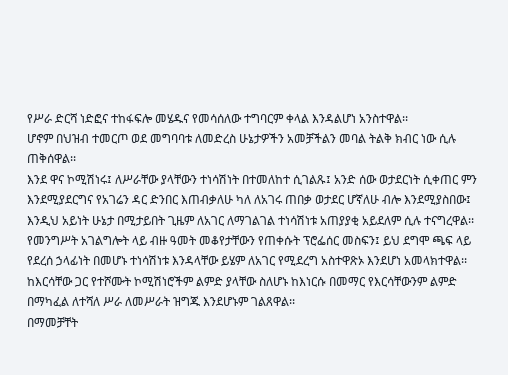የሥራ ድርሻ ነድፎና ተከፋፍሎ መሄዱና የመሳሰለው ተግባርም ቀላል እንዳልሆነ አንስተዋል፡፡
ሆኖም በህዝብ ተመርጦ ወደ መግባባቱ ለመድረስ ሁኔታዎችን አመቻችልን መባል ትልቅ ክብር ነው ሲሉ ጠቅሰዋል፡፡
እንደ ዋና ኮሚሽነሩ፤ ለሥራቸው ያላቸውን ተነሳሽነት በተመለከተ ሲገልጹ፤ አንድ ሰው ወታደርነት ሲቀጠር ምን እንደሚያደርግና የአገሬን ዳር ድንበር እጠብቃለሁ ካለ ለአገሩ ጠበቃ ወታደር ሆኛለሁ ብሎ እንደሚያስበው፤ እንዲህ አይነት ሁኔታ በሚታይበት ጊዜም ለአገር ለማገልገል ተነሳሽነቱ አጠያያቂ አይደለም ሲሉ ተናግረዋል፡፡
የመንግሥት አገልግሎት ላይ ብዙ ዓመት መቆየታቸውን የጠቀሱት ፕሮፌሰር መስፍን፤ ይህ ደግሞ ጫፍ ላይ የደረሰ ኃላፊነት በመሆኑ ተነሳሽነቱ እንዳላቸው ይሄም ለአገር የሚደረግ አስተዋጽኦ እንደሆነ አመላክተዋል፡፡
ከእርሳቸው ጋር የተሾሙት ኮሚሽነሮችም ልምድ ያላቸው ስለሆኑ ከእነርሱ በመማር የእርሳቸውንም ልምድ በማካፈል ለተሻለ ሥራ ለመሥራት ዝግጁ እንደሆኑም ገልጸዋል፡፡
በማመቻቸት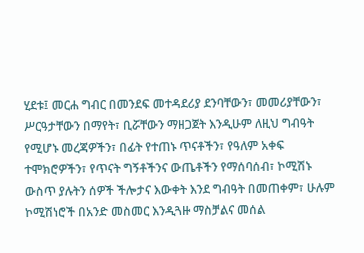ሂደቱ፤ መርሐ ግብር በመንደፍ መተዳደሪያ ደንባቸውን፣ መመሪያቸውን፣ ሥርዓታቸውን በማየት፣ ቢሯቸውን ማዘጋጀት እንዲሁም ለዚህ ግብዓት የሚሆኑ መረጃዎችን፣ በፊት የተጠኑ ጥናቶችን፣ የዓለም አቀፍ ተሞክሮዎችን፣ የጥናት ግኝቶችንና ውጤቶችን የማሰባሰብ፣ ኮሚሽኑ ውስጥ ያሉትን ሰዎች ችሎታና እውቀት እንደ ግብዓት በመጠቀም፣ ሁሉም ኮሚሽነሮች በአንድ መስመር እንዲጓዙ ማስቻልና መሰል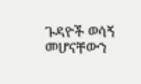ጉዳዮች ወሳኝ መሆናቸውን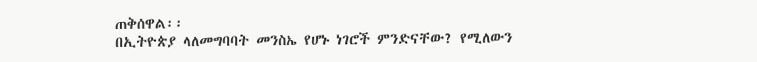ጠቅሰዋል፡፡
በኢትዮጵያ ላለመግባባት መንስኤ የሆኑ ነገሮች ምንድናቸው? የሚለውን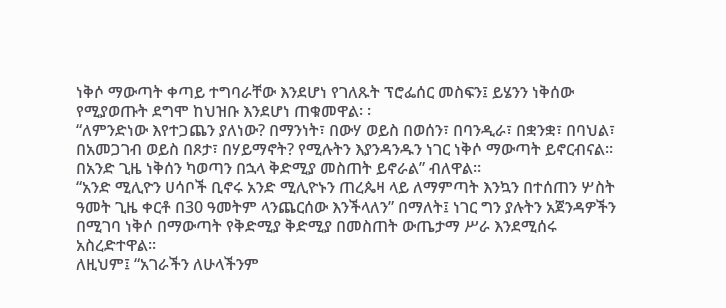ነቅሶ ማውጣት ቀጣይ ተግባራቸው እንደሆነ የገለጹት ፕሮፌሰር መስፍን፤ ይሄንን ነቅሰው የሚያወጡት ደግሞ ከህዝቡ እንደሆነ ጠቁመዋል፡ ፡
“ለምንድነው እየተጋጨን ያለነው? በማንነት፣ በውሃ ወይስ በወሰን፣ በባንዲራ፣ በቋንቋ፣ በባህል፣ በአመጋገብ ወይስ በጾታ፣ በሃይማኖት? የሚሉትን እያንዳንዱን ነገር ነቅሶ ማውጣት ይኖርብናል፡፡ በአንድ ጊዜ ነቅሰን ካወጣን በኋላ ቅድሚያ መስጠት ይኖራል” ብለዋል፡፡
“አንድ ሚሊዮን ሀሳቦች ቢኖሩ አንድ ሚሊዮኑን ጠረጴዛ ላይ ለማምጣት እንኳን በተሰጠን ሦስት ዓመት ጊዜ ቀርቶ በ30 ዓመትም ላንጨርሰው እንችላለን” በማለት፤ ነገር ግን ያሉትን አጀንዳዎችን በሚገባ ነቅሶ በማውጣት የቅድሚያ ቅድሚያ በመስጠት ውጤታማ ሥራ እንደሚሰሩ አስረድተዋል፡፡
ለዚህም፤ “አገራችን ለሁላችንም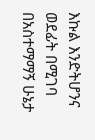እኩል እንድትሆንና ወደፊት በሚገባ በአስተማማኝ ሁኔታ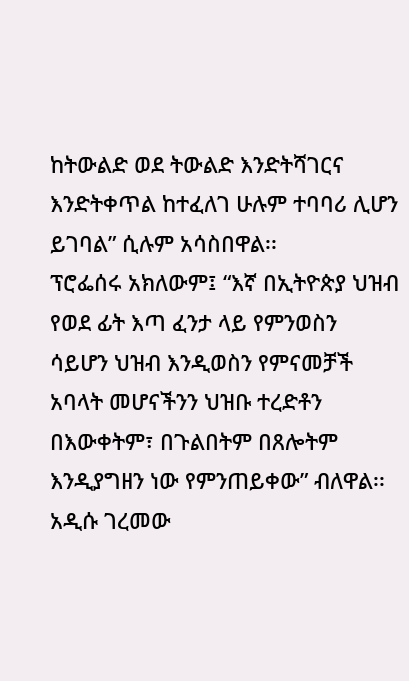ከትውልድ ወደ ትውልድ እንድትሻገርና እንድትቀጥል ከተፈለገ ሁሉም ተባባሪ ሊሆን ይገባል” ሲሉም አሳስበዋል፡፡
ፕሮፌሰሩ አክለውም፤ “እኛ በኢትዮጵያ ህዝብ የወደ ፊት እጣ ፈንታ ላይ የምንወስን ሳይሆን ህዝብ እንዲወስን የምናመቻች አባላት መሆናችንን ህዝቡ ተረድቶን በእውቀትም፣ በጉልበትም በጸሎትም እንዲያግዘን ነው የምንጠይቀው” ብለዋል፡፡
አዲሱ ገረመው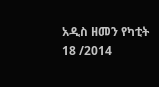አዲስ ዘመን የካቲት 18 /2014